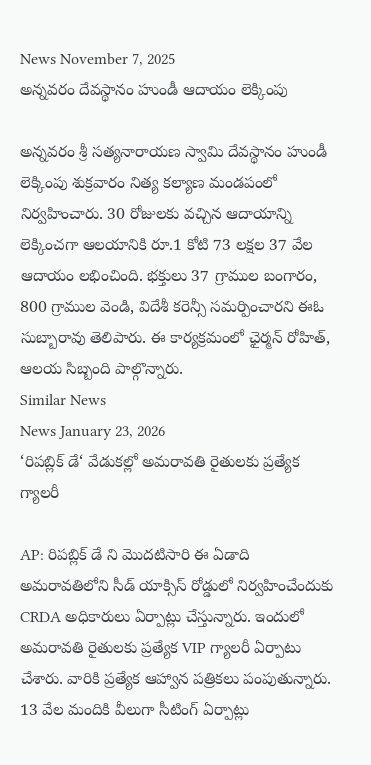News November 7, 2025
అన్నవరం దేవస్థానం హుండీ ఆదాయం లెక్కింపు

అన్నవరం శ్రీ సత్యనారాయణ స్వామి దేవస్థానం హుండీ లెక్కింపు శుక్రవారం నిత్య కల్యాణ మండపంలో నిర్వహించారు. 30 రోజులకు వచ్చిన ఆదాయాన్ని లెక్కించగా ఆలయానికి రూ.1 కోటి 73 లక్షల 37 వేల ఆదాయం లభించింది. భక్తులు 37 గ్రాముల బంగారం, 800 గ్రాముల వెండి, విదేశీ కరెన్సీ సమర్పించారని ఈఓ సుబ్బారావు తెలిపారు. ఈ కార్యక్రమంలో ఛైర్మన్ రోహిత్, ఆలయ సిబ్బంది పాల్గొన్నారు.
Similar News
News January 23, 2026
‘రిపబ్లిక్ డే‘ వేడుకల్లో అమరావతి రైతులకు ప్రత్యేక గ్యాలరీ

AP: రిపబ్లిక్ డే ని మొదటిసారి ఈ ఏడాది అమరావతిలోని సీడ్ యాక్సిస్ రోడ్డులో నిర్వహించేందుకు CRDA అధికారులు ఏర్పాట్లు చేస్తున్నారు. ఇందులో అమరావతి రైతులకు ప్రత్యేక VIP గ్యాలరీ ఏర్పాటు చేశారు. వారికి ప్రత్యేక ఆహ్వాన పత్రికలు పంపుతున్నారు. 13 వేల మందికి వీలుగా సీటింగ్ ఏర్పాట్లు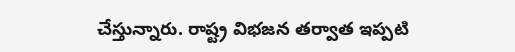చేస్తున్నారు. రాష్ట్ర విభజన తర్వాత ఇప్పటి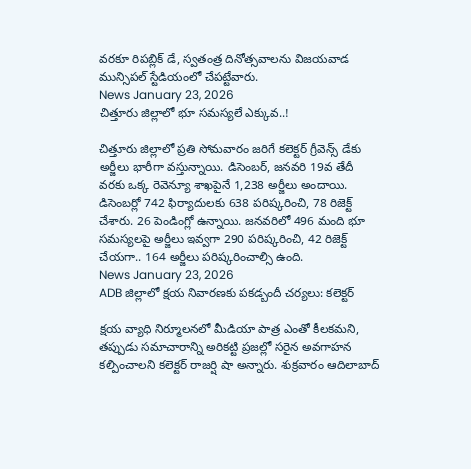వరకూ రిపబ్లిక్ డే, స్వతంత్ర దినోత్సవాలను విజయవాడ మున్సిపల్ స్టేడియంలో చేపట్టేవారు.
News January 23, 2026
చిత్తూరు జిల్లాలో భూ సమస్యలే ఎక్కువ..!

చిత్తూరు జిల్లాలో ప్రతి సోమవారం జరిగే కలెక్టర్ గ్రీవెన్స్ డేకు అర్జీలు భారీగా వస్తున్నాయి. డిసెంబర్, జనవరి 19వ తేదీ వరకు ఒక్క రెవెన్యూ శాఖపైనే 1,238 అర్జీలు అందాయి. డిసెంబర్లో 742 ఫిర్యాదులకు 638 పరిష్కరించి, 78 రిజెక్ట్ చేశారు. 26 పెండింగ్లో ఉన్నాయి. జనవరిలో 496 మంది భూ సమస్యలపై అర్జీలు ఇవ్వగా 290 పరిష్కరించి, 42 రిజెక్ట్ చేయగా.. 164 అర్జీలు పరిష్కరించాల్సి ఉంది.
News January 23, 2026
ADB జిల్లాలో క్షయ నివారణకు పకడ్బందీ చర్యలు: కలెక్టర్

క్షయ వ్యాధి నిర్మూలనలో మీడియా పాత్ర ఎంతో కీలకమని, తప్పుడు సమాచారాన్ని అరికట్టి ప్రజల్లో సరైన అవగాహన కల్పించాలని కలెక్టర్ రాజర్షి షా అన్నారు. శుక్రవారం ఆదిలాబాద్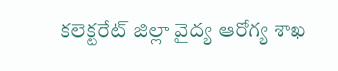కలెక్టరేట్ జిల్లా వైద్య ఆరోగ్య శాఖ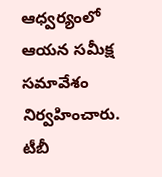ఆధ్వర్యంలో ఆయన సమీక్ష సమావేశం నిర్వహించారు. టీబీ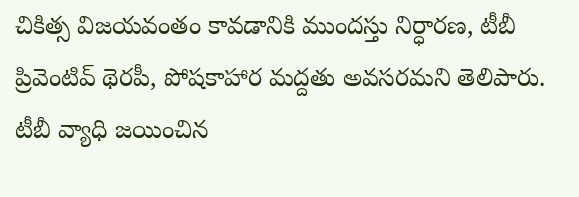చికిత్స విజయవంతం కావడానికి ముందస్తు నిర్ధారణ, టీబీ ప్రివెంటివ్ థెరపీ, పోషకాహార మద్దతు అవసరమని తెలిపారు. టీబీ వ్యాధి జయించిన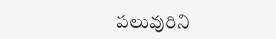పలువురిని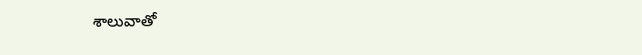శాలువాతో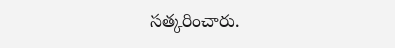సత్కరించారు.